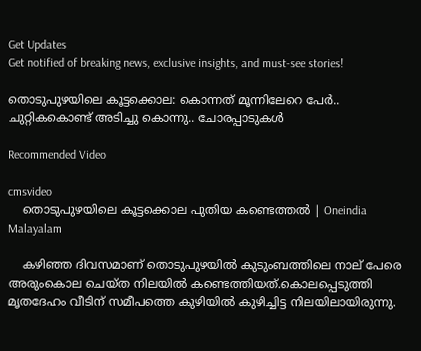Get Updates
Get notified of breaking news, exclusive insights, and must-see stories!

തൊടുപുഴയിലെ കൂട്ടക്കൊല: കൊന്നത് മൂന്നിലേറെ പേര്‍.. ചുറ്റികകൊണ്ട് അടിച്ചു കൊന്നു.. ചോരപ്പാടുകള്‍

Recommended Video

cmsvideo
    തൊടുപുഴയിലെ കൂട്ടക്കൊല പുതിയ കണ്ടെത്തൽ | Oneindia Malayalam

    കഴിഞ്ഞ ദിവസമാണ് തൊടുപുഴയില്‍ കുടുംബത്തിലെ നാല് പേരെ അരുംകൊല ചെയ്ത നിലയില്‍ കണ്ടെത്തിയത്.കൊലപ്പെടുത്തി മൃതദേഹം വീടിന് സമീപത്തെ കുഴിയില്‍ കുഴിച്ചിട്ട നിലയിലായിരുന്നു.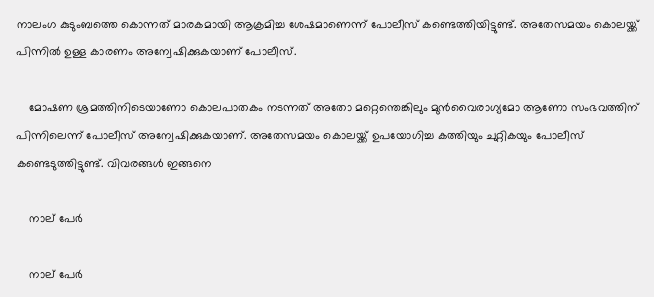നാലംഗ കുടുംബത്തെ കൊന്നത് മാരകമായി ആക്രമിച്ച ശേഷമാണെന്ന് പോലീസ് കണ്ടെത്തിയിട്ടുണ്ട്. അതേസമയം കൊലയ്ക്ക് പിന്നില്‍ ഉള്ള കാരണം അന്വേഷിക്കുകയാണ് പോലീസ്.

    മോഷണ ശ്രമത്തിനിടെയാണോ കൊലപാതകം നടന്നത് അതോ മറ്റെന്തെങ്കിലും മുന്‍വൈരാഗ്യമോ ആണോ സംഭവത്തിന് പിന്നിലെന്ന് പോലീസ് അന്വേഷിക്കുകയാണ്. അതേസമയം കൊലയ്ക്ക് ഉപയോഗിച്ച കത്തിയും ചുറ്റികയും പോലീസ് കണ്ടെടുത്തിട്ടുണ്ട്. വിവരങ്ങള്‍ ഇങ്ങനെ

    നാല് പേര്‍

    നാല് പേര്‍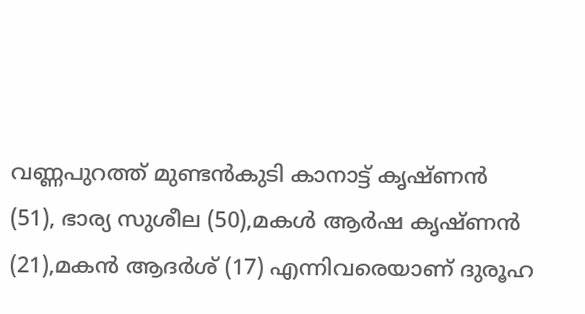വണ്ണപുറത്ത് മുണ്ടന്‍കുടി കാനാട്ട് കൃഷ്ണന്‍ (51), ഭാര്യ സുശീല (50),മകള്‍ ആര്‍ഷ കൃഷ്ണന്‍ (21),മകന്‍ ആദര്‍ശ് (17) എന്നിവരെയാണ് ദുരൂഹ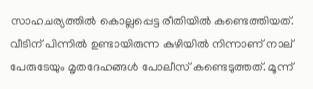സാഹചര്യത്തില്‍ കൊല്ലപ്പെട്ട രീതിയില്‍ കണ്ടെത്തിയത്. വീടിന് പിന്നില്‍ ഉണ്ടായിരുന്ന കുഴിയില്‍ നിന്നാണ് നാല് പേരുടേയും മൃതദേഹങ്ങള്‍ പോലീസ് കണ്ടെടുത്തത്. മൂന്ന്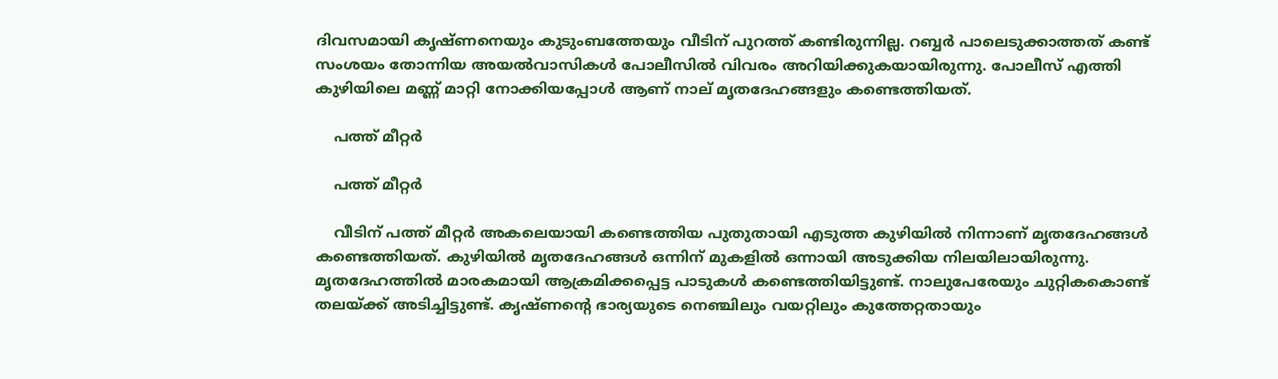ദിവസമായി കൃഷ്ണനെയും കുടുംബത്തേയും വീടിന് പുറത്ത് കണ്ടിരുന്നില്ല. റബ്ബര്‍ പാലെടുക്കാത്തത് കണ്ട് സംശയം തോന്നിയ അയല്‍വാസികള്‍ പോലീസില്‍ വിവരം അറിയിക്കുകയായിരുന്നു. പോലീസ് എത്തി കുഴിയിലെ മണ്ണ് മാറ്റി നോക്കിയപ്പോള്‍ ആണ് നാല് മൃതദേഹങ്ങളും കണ്ടെത്തിയത്.

    പത്ത് മീറ്റര്‍

    പത്ത് മീറ്റര്‍

    വീടിന് പത്ത് മീറ്റര്‍ അകലെയായി കണ്ടെത്തിയ പുതുതായി എടുത്ത കുഴിയില്‍ നിന്നാണ് മൃതദേഹങ്ങള്‍ കണ്ടെത്തിയത്. കുഴിയില്‍ മൃതദേഹങ്ങള്‍ ഒന്നിന് മുകളില്‍ ഒന്നായി അടുക്കിയ നിലയിലായിരുന്നു. മൃതദേഹത്തില്‍ മാരകമായി ആക്രമിക്കപ്പെട്ട പാടുകള്‍ കണ്ടെത്തിയിട്ടുണ്ട്. നാലുപേരേയും ചുറ്റികകൊണ്ട് തലയ്ക്ക് അടിച്ചിട്ടുണ്ട്. കൃഷ്ണന്‍റെ ഭാര്യയുടെ നെഞ്ചിലും വയറ്റിലും കുത്തേറ്റതായും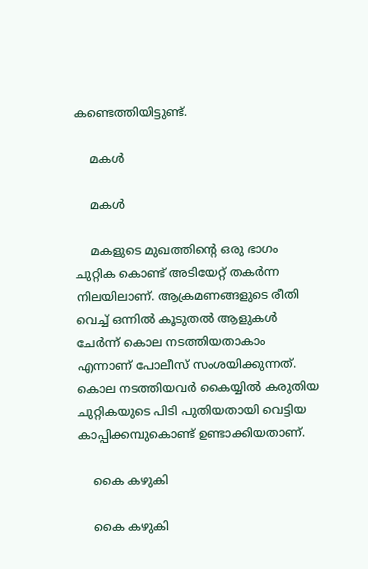കണ്ടെത്തിയിട്ടുണ്ട്.

    മകള്‍

    മകള്‍

    മകളുടെ മുഖത്തിന്‍റെ ഒരു ഭാഗം ചുറ്റിക കൊണ്ട് അടിയേറ്റ് തകര്‍ന്ന നിലയിലാണ്. ആക്രമണങ്ങളുടെ രീതി വെച്ച് ഒന്നില്‍ കൂടുതല്‍ ആളുകള്‍ ചേര്‍ന്ന് കൊല നടത്തിയതാകാം എന്നാണ് പോലീസ് സംശയിക്കുന്നത്. കൊല നടത്തിയവര്‍ കൈയ്യില്‍ കരുതിയ ചുറ്റികയുടെ പിടി പുതിയതായി വെട്ടിയ കാപ്പിക്കമ്പുകൊണ്ട് ഉണ്ടാക്കിയതാണ്.

    കൈ കഴുകി

    കൈ കഴുകി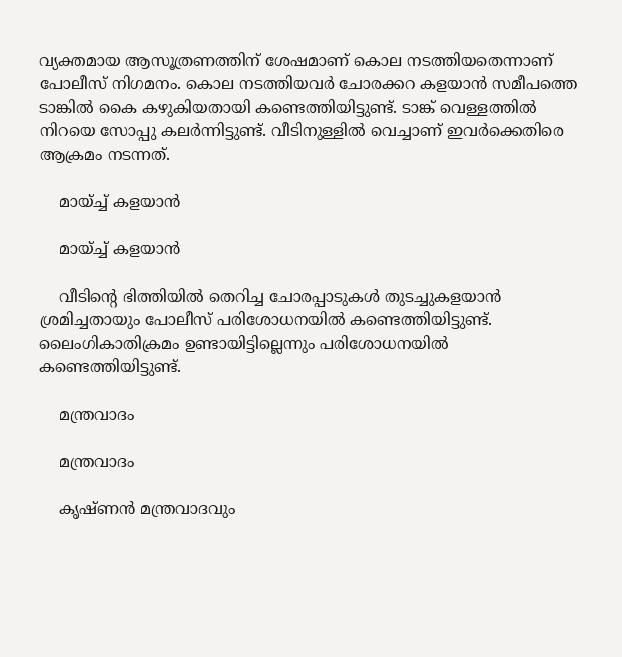വ്യക്തമായ ആസൂത്രണത്തിന് ശേഷമാണ് കൊല നടത്തിയതെന്നാണ് പോലീസ് നിഗമനം. കൊല നടത്തിയവര്‍ ചോരക്കറ കളയാന്‍ സമീപത്തെ ടാങ്കില്‍ കൈ കഴുകിയതായി കണ്ടെത്തിയിട്ടുണ്ട്. ടാങ്ക് വെള്ളത്തില്‍ നിറയെ സോപ്പു കലര്‍ന്നിട്ടുണ്ട്. വീടിനുള്ളില്‍ വെച്ചാണ് ഇവര്‍ക്കെതിരെ ആക്രമം നടന്നത്.

    മായ്ച്ച് കളയാന്‍

    മായ്ച്ച് കളയാന്‍

    വീടിന്‍റെ ഭിത്തിയില്‍ തെറിച്ച ചോരപ്പാടുകള്‍ തുടച്ചുകളയാന്‍ ശ്രമിച്ചതായും പോലീസ് പരിശോധനയില്‍ കണ്ടെത്തിയിട്ടുണ്ട്. ലൈംഗികാതിക്രമം ഉണ്ടായിട്ടില്ലെന്നും പരിശോധനയില്‍ കണ്ടെത്തിയിട്ടുണ്ട്.

    മന്ത്രവാദം

    മന്ത്രവാദം

    കൃഷ്ണന്‍ മന്ത്രവാദവും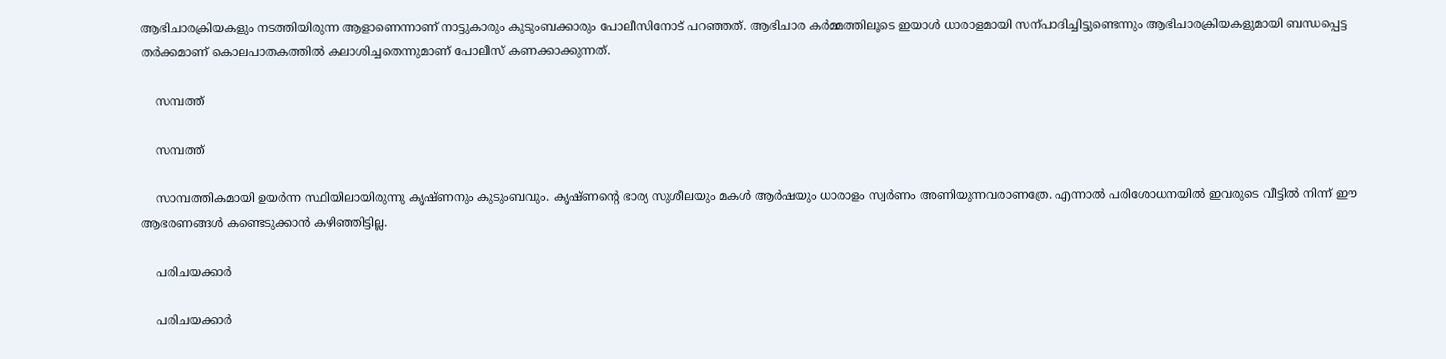ആഭിചാരക്രിയകളും നടത്തിയിരുന്ന ആളാണെന്നാണ് നാട്ടുകാരും കുടുംബക്കാരും പോലീസിനോട് പറഞ്ഞത്. ആഭിചാര കര്‍മ്മത്തിലൂടെ ഇയാള്‍ ധാരാളമായി സന്പാദിച്ചിട്ടുണ്ടെന്നും ആഭിചാരക്രിയകളുമായി ബന്ധപ്പെട്ട തര്‍ക്കമാണ് കൊലപാതകത്തില്‍ കലാശിച്ചതെന്നുമാണ് പോലീസ് കണക്കാക്കുന്നത്.

    സമ്പത്ത്

    സമ്പത്ത്

    സാമ്പത്തികമായി ഉയര്‍ന്ന സ്ഥിയിലായിരുന്നു കൃഷ്ണനും കുടുംബവും. കൃഷ്ണന്‍റെ ഭാര്യ സുശീലയും മകള്‍ ആര്‍ഷയും ധാരാളം സ്വര്‍ണം അണിയുന്നവരാണത്രേ. എന്നാല്‍ പരിശോധനയില്‍ ഇവരുടെ വീട്ടില്‍ നിന്ന് ഈ ആഭരണങ്ങള്‍ കണ്ടെടുക്കാന്‍ കഴിഞ്ഞിട്ടില്ല.

    പരിചയക്കാര്‍

    പരിചയക്കാര്‍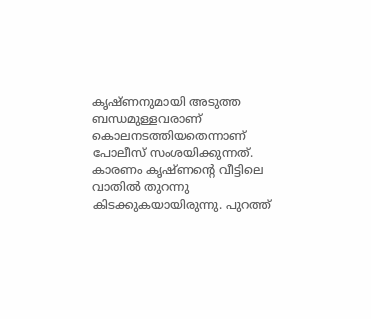കൃഷ്ണനുമായി അടുത്ത ബന്ധമുള്ളവരാണ് കൊലനടത്തിയതെന്നാണ് പോലീസ് സംശയിക്കുന്നത്. കാരണം കൃഷ്ണന്‍റെ വീട്ടിലെ വാതില്‍ തുറന്നു കിടക്കുകയായിരുന്നു. പുറത്ത്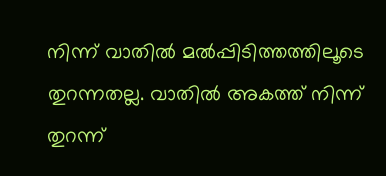നിന്ന് വാതില്‍ മല്‍പ്പിടിത്തത്തിലൂടെ തുറന്നതല്ല. വാതില്‍ അകത്ത് നിന്ന് തുറന്ന്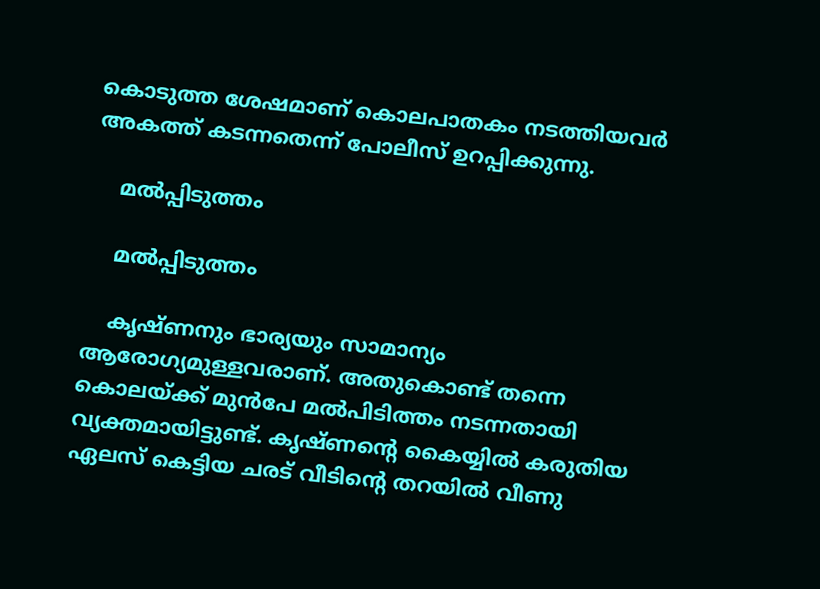കൊടുത്ത ശേഷമാണ് കൊലപാതകം നടത്തിയവര്‍ അകത്ത് കടന്നതെന്ന് പോലീസ് ഉറപ്പിക്കുന്നു.

    മല്‍പ്പിടുത്തം

    മല്‍പ്പിടുത്തം

    കൃഷ്ണനും ഭാര്യയും സാമാന്യം ആരോഗ്യമുള്ളവരാണ്. അതുകൊണ്ട് തന്നെ കൊലയ്ക്ക് മുന്‍പേ മല്‍പിടിത്തം നടന്നതായി വ്യക്തമായിട്ടുണ്ട്. കൃഷ്ണന്‍റെ കൈയ്യില്‍ കരുതിയ ഏലസ് കെട്ടിയ ചരട് വീടിന്‍റെ തറയില്‍ വീണു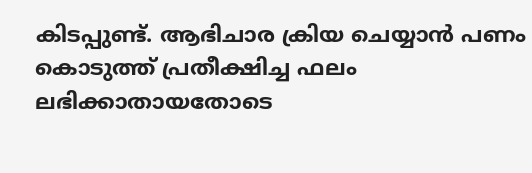കിടപ്പുണ്ട്. ആഭിചാര ക്രിയ ചെയ്യാന്‍ പണം കൊടുത്ത് പ്രതീക്ഷിച്ച ഫലം ലഭിക്കാതായതോടെ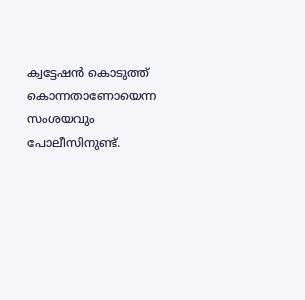ക്വട്ടേഷന്‍ കൊടുത്ത് കൊന്നതാണോയെന്ന സംശയവും പോലീസിനുണ്ട്.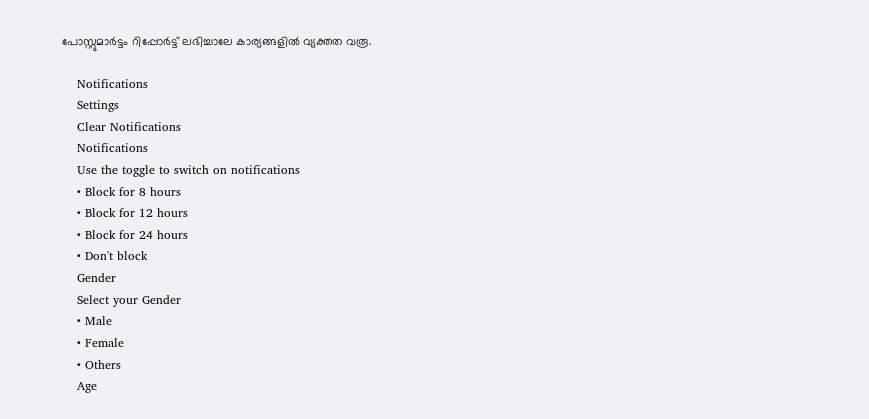പോസ്റ്റുമാര്‍ട്ടം റിപ്പോര്‍ട്ട് ലഭിച്ചാലേ കാര്യങ്ങളില്‍ വ്യക്തത വരൂ.

    Notifications
    Settings
    Clear Notifications
    Notifications
    Use the toggle to switch on notifications
    • Block for 8 hours
    • Block for 12 hours
    • Block for 24 hours
    • Don't block
    Gender
    Select your Gender
    • Male
    • Female
    • Others
    Age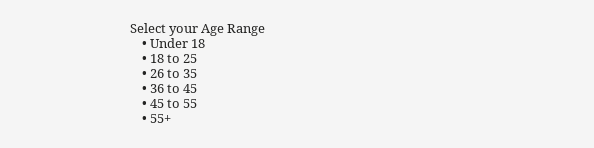Select your Age Range
    • Under 18
    • 18 to 25
    • 26 to 35
    • 36 to 45
    • 45 to 55
    • 55+